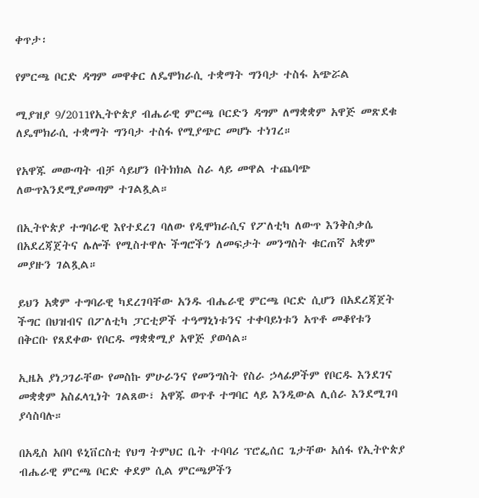ቀጥታ፡

የምርጫ ቦርድ ዳግም መዋቀር ለዴሞክራሲ ተቋማት ግንባታ ተስፋ አጭሯል

ሚያዝያ 9/2011የኢትዮጵያ ብሔራዊ ምርጫ ቦርድን ዳግም ለማቋቋም አዋጅ መጽደቁ ለዴሞክራሲ ተቋማት ግንባታ ተስፋ የሚያጭር መሆኑ ተነገረ።

የአዋጁ መውጣት ብቻ ሳይሆን በትክክል ስራ ላይ መዋል ተጨባጭ ለውጥእንደሚያመጣም ተገልጿል።

በኢትዮጵያ ተግባራዊ እየተደረገ ባለው የዲሞክራሲና የፖለቲካ ለውጥ እንቅስቃሴ በአደረጃጀትና ሌሎች የሚስተዋሉ ችግሮችን ለመፍታት መንግስት ቁርጠኛ አቋም መያዙን ገልጿል።

ይህን አቋም ተግባራዊ ካደረገባቸው አንዱ ብሔራዊ ምርጫ ቦርድ ሲሆን በአደረጃጀት ችግር በህዝብና በፖለቲካ ፓርቲዎች ተዓማኒነቱንና ተቀባይነቱን አጥቶ መቆየቱን በቅርቡ የጸደቀው የቦርዱ ማቋቋሚያ አዋጅ ያወሳል።

ኢዜአ ያነጋገራቸው የመስኩ ምሁራንና የመንግስት የስራ ኃላፊዎችም የቦርዱ እንደገና መቋቋም አስፈላጊነት ገልጸው፣ አዋጁ ወጥቶ ተግባር ላይ እንዲውል ሊሰራ እንደሚገባ ያሳስባሉ።

በአዲስ አበባ ዩኒቨርስቲ የህግ ትምህር ቤት ተባባሪ ፕሮፌሰር ጌታቸው አሰፋ የኢትዮጵያ ብሔራዊ ምርጫ ቦርድ ቀደም ሲል ምርጫዎችን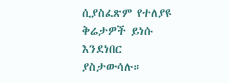ሲያስፈጽም የተለያዩ ቅሬታዎች ይነሱ እንደነበር ያስታውሳሉ።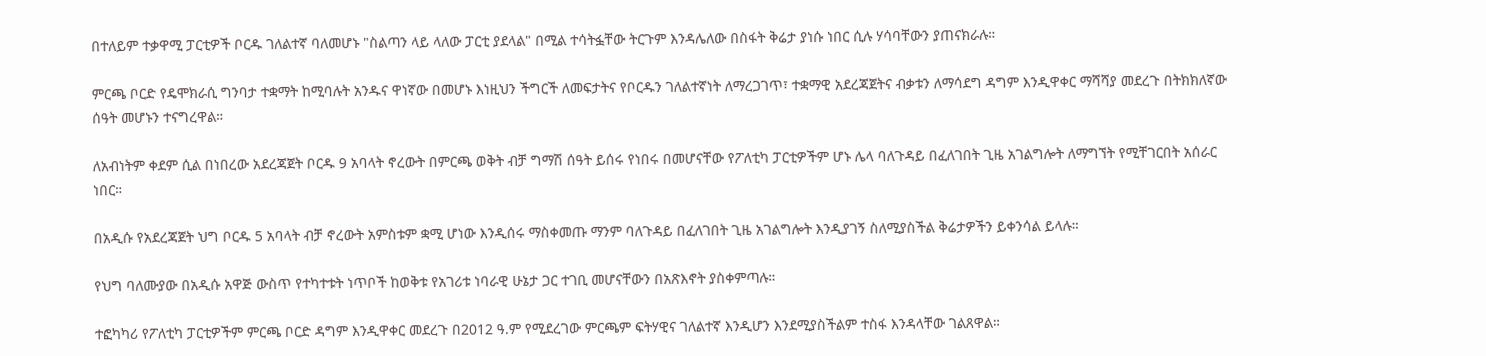በተለይም ተቃዋሚ ፓርቲዎች ቦርዱ ገለልተኛ ባለመሆኑ "ስልጣን ላይ ላለው ፓርቲ ያደላል" በሚል ተሳትፏቸው ትርጉም እንዳሌለው በስፋት ቅሬታ ያነሱ ነበር ሲሉ ሃሳባቸውን ያጠናክራሉ።

ምርጫ ቦርድ የዴሞክራሲ ግንባታ ተቋማት ከሚባሉት አንዱና ዋነኛው በመሆኑ እነዚህን ችግርች ለመፍታትና የቦርዱን ገለልተኛነት ለማረጋገጥ፣ ተቋማዊ አደረጃጀትና ብቃቱን ለማሳደግ ዳግም እንዲዋቀር ማሻሻያ መደረጉ በትክክለኛው ሰዓት መሆኑን ተናግረዋል።

ለአብነትም ቀደም ሲል በነበረው አደረጃጀት ቦርዱ 9 አባላት ኖረውት በምርጫ ወቅት ብቻ ግማሽ ሰዓት ይሰሩ የነበሩ በመሆናቸው የፖለቲካ ፓርቲዎችም ሆኑ ሌላ ባለጉዳይ በፈለገበት ጊዜ አገልግሎት ለማግኘት የሚቸገርበት አሰራር ነበር።

በአዲሱ የአደረጃጀት ህግ ቦርዱ 5 አባላት ብቻ ኖረውት አምስቱም ቋሚ ሆነው እንዲሰሩ ማስቀመጡ ማንም ባለጉዳይ በፈለገበት ጊዜ አገልግሎት እንዲያገኝ ስለሚያስችል ቅሬታዎችን ይቀንሳል ይላሉ።

የህግ ባለሙያው በአዲሱ አዋጅ ውስጥ የተካተቱት ነጥቦች ከወቅቱ የአገሪቱ ነባራዊ ሁኔታ ጋር ተገቢ መሆናቸውን በአጽእኖት ያስቀምጣሉ።

ተፎካካሪ የፖለቲካ ፓርቲዎችም ምርጫ ቦርድ ዳግም እንዲዋቀር መደረጉ በ2012 ዓ.ም የሚደረገው ምርጫም ፍትሃዊና ገለልተኛ እንዲሆን እንደሚያስችልም ተስፋ እንዳላቸው ገልጸዋል።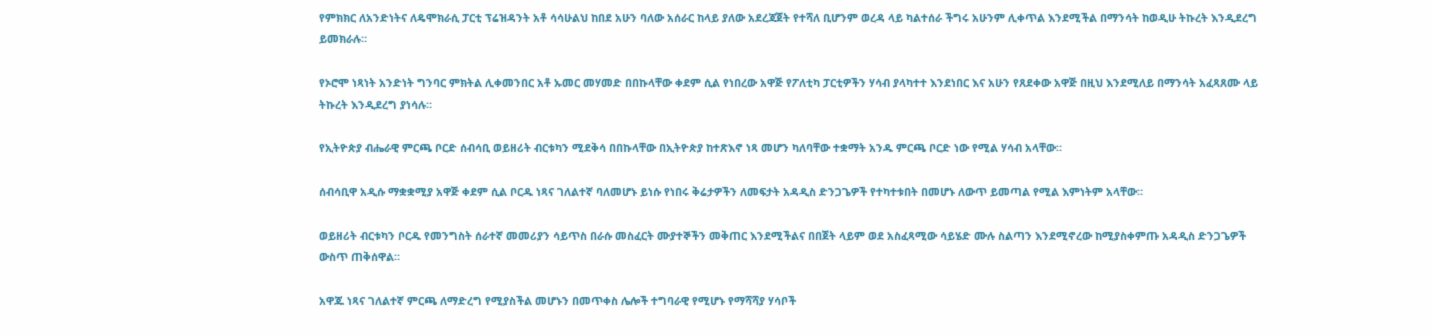የምክክር ለአንድነትና ለዴሞክራሲ ፓርቲ ፕሬዝዳንት አቶ ሳሳሁልህ ከበደ አሁን ባለው አሰራር ከላይ ያለው አደረጃጀት የተሻለ ቢሆንም ወረዳ ላይ ካልተሰራ ችግሩ አሁንም ሊቀጥል እንደሚችል በማንሳት ከወዲሁ ትኩረት እንዲደረግ ይመክራሉ።

የኦሮሞ ነጻነት አንድነት ግንባር ምክትል ሊቀመንበር አቶ ኡመር መሃመድ በበኩላቸው ቀደም ሲል የነበረው አዋጅ የፖለቲካ ፓርቲዎችን ሃሳብ ያላካተተ እንደነበር እና አሁን የጸደቀው አዋጅ በዚህ እንደሚለይ በማንሳት አፈጻጸሙ ላይ ትኩረት እንዲደረግ ያነሳሉ።

የኢትዮጵያ ብሔራዊ ምርጫ ቦርድ ሰብሳቢ ወይዘሪት ብርቱካን ሚደቅሳ በበኩላቸው በኢትዮጵያ ከተጽእኖ ነጻ መሆን ካለባቸው ተቋማት አንዱ ምርጫ ቦርድ ነው የሚል ሃሳብ አላቸው።

ሰብሳቢዋ አዲሱ ማቋቋሚያ አዋጅ ቀደም ሲል ቦርዱ ነጻና ገለልተኛ ባለመሆኑ ይነሱ የነበሩ ቅሬታዎችን ለመፍታት አዳዲስ ድንጋጌዎች የተካተቱበት በመሆኑ ለውጥ ይመጣል የሚል እምነትም አላቸው።

ወይዘሪት ብርቱካን ቦርዱ የመንግስት ሰራተኛ መመሪያን ሳይጥስ በራሱ መስፈርት ሙያተኞችን መቅጠር እንደሚችልና በበጀት ላይም ወደ አስፈጻሚው ሳይሄድ ሙሉ ስልጣን እንደሚኖረው ከሚያስቀምጡ አዳዲስ ድንጋጌዎች ውስጥ ጠቅሰዋል።

አዋጁ ነጻና ገለልተኛ ምርጫ ለማድረግ የሚያስችል መሆኑን በመጥቀስ ሌሎች ተግባራዊ የሚሆኑ የማሻሻያ ሃሳቦች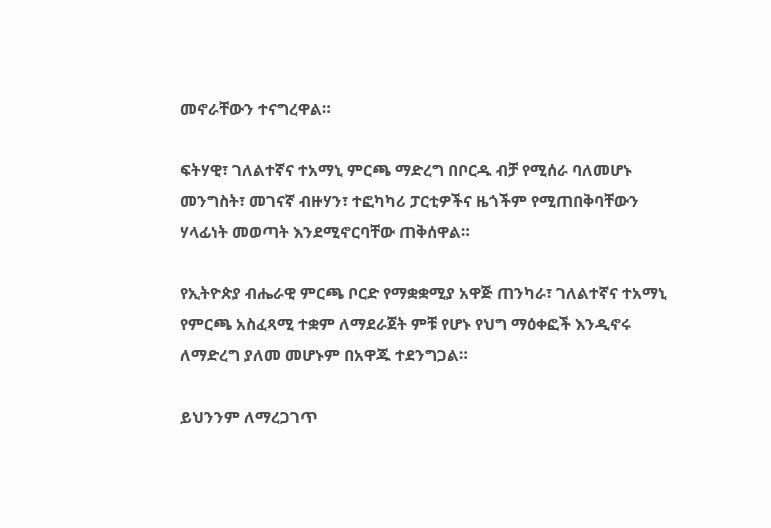መኖራቸውን ተናግረዋል።

ፍትሃዊ፣ ገለልተኛና ተአማኒ ምርጫ ማድረግ በቦርዱ ብቻ የሚሰራ ባለመሆኑ መንግስት፣ መገናኛ ብዙሃን፣ ተፎካካሪ ፓርቲዎችና ዜጎችም የሚጠበቅባቸውን ሃላፊነት መወጣት እንደሚኖርባቸው ጠቅሰዋል።

የኢትዮጵያ ብሔራዊ ምርጫ ቦርድ የማቋቋሚያ አዋጅ ጠንካራ፣ ገለልተኛና ተአማኒ የምርጫ አስፈጻሚ ተቋም ለማደራጀት ምቹ የሆኑ የህግ ማዕቀፎች እንዲኖሩ ለማድረግ ያለመ መሆኑም በአዋጁ ተደንግጋል።

ይህንንም ለማረጋገጥ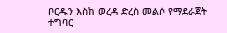ቦርዱን እስከ ወረዳ ድረስ መልሶ የማደራጀት ተግባር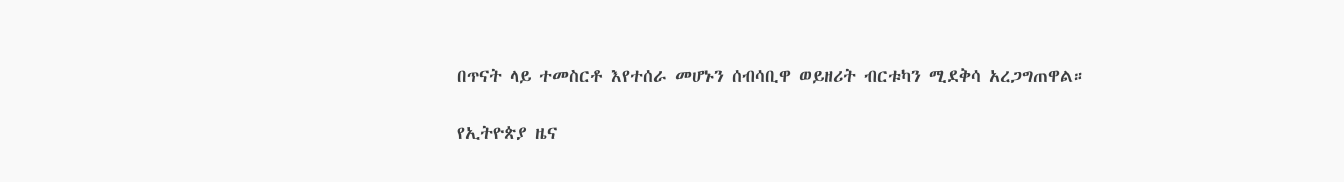በጥናት ላይ ተመስርቶ እየተሰራ መሆኑን ሰብሳቢዋ ወይዘሪት ብርቱካን ሚደቅሳ አረጋግጠዋል።

የኢትዮጵያ ዜና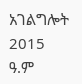አገልግሎት
2015
ዓ.ም